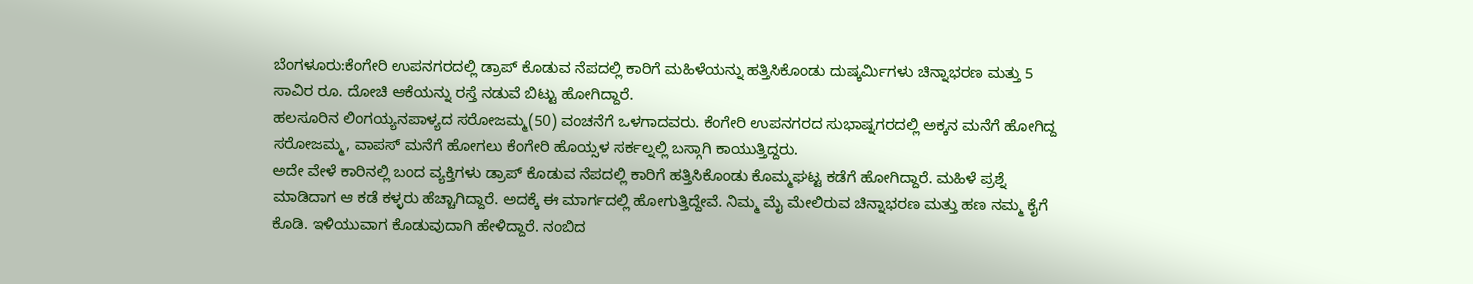ಬೆಂಗಳೂರು:ಕೆಂಗೇರಿ ಉಪನಗರದಲ್ಲಿ ಡ್ರಾಪ್ ಕೊಡುವ ನೆಪದಲ್ಲಿ ಕಾರಿಗೆ ಮಹಿಳೆಯನ್ನು ಹತ್ತಿಸಿಕೊಂಡು ದುಷ್ಕರ್ವಿುಗಳು ಚಿನ್ನಾಭರಣ ಮತ್ತು 5 ಸಾವಿರ ರೂ. ದೋಚಿ ಆಕೆಯನ್ನು ರಸ್ತೆ ನಡುವೆ ಬಿಟ್ಟು ಹೋಗಿದ್ದಾರೆ.
ಹಲಸೂರಿನ ಲಿಂಗಯ್ಯನಪಾಳ್ಯದ ಸರೋಜಮ್ಮ(50) ವಂಚನೆಗೆ ಒಳಗಾದವರು. ಕೆಂಗೇರಿ ಉಪನಗರದ ಸುಭಾಷ್ನಗರದಲ್ಲಿ ಅಕ್ಕನ ಮನೆಗೆ ಹೋಗಿದ್ದ ಸರೋಜಮ್ಮ, ವಾಪಸ್ ಮನೆಗೆ ಹೋಗಲು ಕೆಂಗೇರಿ ಹೊಯ್ಸಳ ಸರ್ಕಲ್ನಲ್ಲಿ ಬಸ್ಗಾಗಿ ಕಾಯುತ್ತಿದ್ದರು.
ಅದೇ ವೇಳೆ ಕಾರಿನಲ್ಲಿ ಬಂದ ವ್ಯಕ್ತಿಗಳು ಡ್ರಾಪ್ ಕೊಡುವ ನೆಪದಲ್ಲಿ ಕಾರಿಗೆ ಹತ್ತಿಸಿಕೊಂಡು ಕೊಮ್ಮಘಟ್ಟ ಕಡೆಗೆ ಹೋಗಿದ್ದಾರೆ. ಮಹಿಳೆ ಪ್ರಶ್ನೆ ಮಾಡಿದಾಗ ಆ ಕಡೆ ಕಳ್ಳರು ಹೆಚ್ಚಾಗಿದ್ದಾರೆ. ಅದಕ್ಕೆ ಈ ಮಾರ್ಗದಲ್ಲಿ ಹೋಗುತ್ತಿದ್ದೇವೆ. ನಿಮ್ಮ ಮೈ ಮೇಲಿರುವ ಚಿನ್ನಾಭರಣ ಮತ್ತು ಹಣ ನಮ್ಮ ಕೈಗೆ ಕೊಡಿ. ಇಳಿಯುವಾಗ ಕೊಡುವುದಾಗಿ ಹೇಳಿದ್ದಾರೆ. ನಂಬಿದ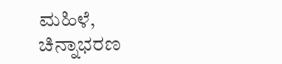ಮಹಿಳೆ, ಚಿನ್ನಾಭರಣ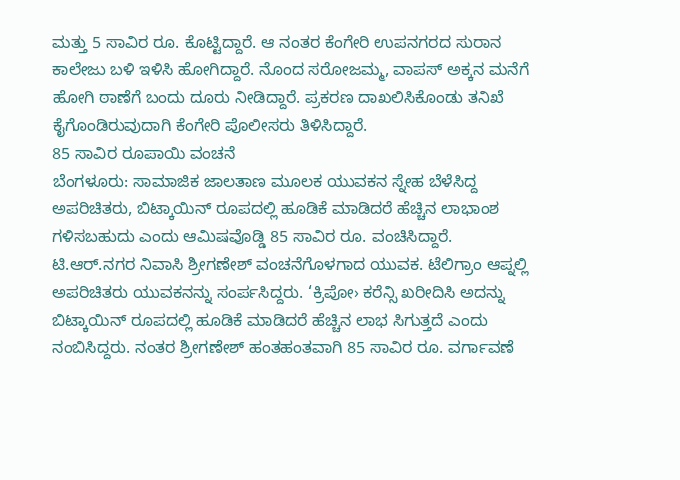ಮತ್ತು 5 ಸಾವಿರ ರೂ. ಕೊಟ್ಟಿದ್ದಾರೆ. ಆ ನಂತರ ಕೆಂಗೇರಿ ಉಪನಗರದ ಸುರಾನ ಕಾಲೇಜು ಬಳಿ ಇಳಿಸಿ ಹೋಗಿದ್ದಾರೆ. ನೊಂದ ಸರೋಜಮ್ಮ, ವಾಪಸ್ ಅಕ್ಕನ ಮನೆಗೆ ಹೋಗಿ ಠಾಣೆಗೆ ಬಂದು ದೂರು ನೀಡಿದ್ದಾರೆ. ಪ್ರಕರಣ ದಾಖಲಿಸಿಕೊಂಡು ತನಿಖೆ ಕೈಗೊಂಡಿರುವುದಾಗಿ ಕೆಂಗೇರಿ ಪೊಲೀಸರು ತಿಳಿಸಿದ್ದಾರೆ.
85 ಸಾವಿರ ರೂಪಾಯಿ ವಂಚನೆ
ಬೆಂಗಳೂರು: ಸಾಮಾಜಿಕ ಜಾಲತಾಣ ಮೂಲಕ ಯುವಕನ ಸ್ನೇಹ ಬೆಳೆಸಿದ್ದ ಅಪರಿಚಿತರು, ಬಿಟ್ಕಾಯಿನ್ ರೂಪದಲ್ಲಿ ಹೂಡಿಕೆ ಮಾಡಿದರೆ ಹೆಚ್ಚಿನ ಲಾಭಾಂಶ ಗಳಿಸಬಹುದು ಎಂದು ಆಮಿಷವೊಡ್ಡಿ 85 ಸಾವಿರ ರೂ. ವಂಚಿಸಿದ್ದಾರೆ. ಟಿ.ಆರ್.ನಗರ ನಿವಾಸಿ ಶ್ರೀಗಣೇಶ್ ವಂಚನೆಗೊಳಗಾದ ಯುವಕ. ಟೆಲಿಗ್ರಾಂ ಆಪ್ನಲ್ಲಿ ಅಪರಿಚಿತರು ಯುವಕನನ್ನು ಸಂರ್ಪಸಿದ್ದರು. ‘ಕ್ರಿಪೋ› ಕರೆನ್ಸಿ ಖರೀದಿಸಿ ಅದನ್ನು ಬಿಟ್ಕಾಯಿನ್ ರೂಪದಲ್ಲಿ ಹೂಡಿಕೆ ಮಾಡಿದರೆ ಹೆಚ್ಚಿನ ಲಾಭ ಸಿಗುತ್ತದೆ ಎಂದು ನಂಬಿಸಿದ್ದರು. ನಂತರ ಶ್ರೀಗಣೇಶ್ ಹಂತಹಂತವಾಗಿ 85 ಸಾವಿರ ರೂ. ವರ್ಗಾವಣೆ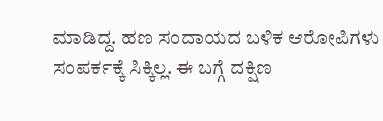ಮಾಡಿದ್ದ. ಹಣ ಸಂದಾಯದ ಬಳಿಕ ಆರೋಪಿಗಳು ಸಂಪರ್ಕಕ್ಕೆ ಸಿಕ್ಕಿಲ್ಲ. ಈ ಬಗ್ಗೆ ದಕ್ಷಿಣ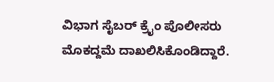ವಿಭಾಗ ಸೈಬರ್ ಕ್ರೖೆಂ ಪೊಲೀಸರು ಮೊಕದ್ದಮೆ ದಾಖಲಿಸಿಕೊಂಡಿದ್ದಾರೆ.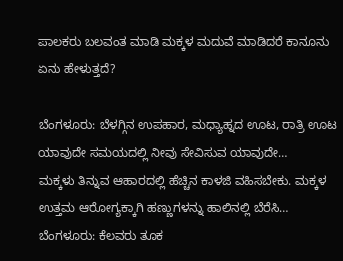ಪಾಲಕರು ಬಲವಂತ ಮಾಡಿ ಮಕ್ಕಳ ಮದುವೆ ಮಾಡಿದರೆ ಕಾನೂನು ಏನು ಹೇಳುತ್ತದೆ?

ಬೆಂಗಳೂರು: ಬೆಳಗ್ಗಿನ ಉಪಹಾರ, ಮಧ್ಯಾಹ್ನದ ಊಟ, ರಾತ್ರಿ ಊಟ ಯಾವುದೇ ಸಮಯದಲ್ಲಿ ನೀವು ಸೇವಿಸುವ ಯಾವುದೇ…
ಮಕ್ಕಳು ತಿನ್ನುವ ಆಹಾರದಲ್ಲಿ ಹೆಚ್ಚಿನ ಕಾಳಜಿ ವಹಿಸಬೇಕು. ಮಕ್ಕಳ ಉತ್ತಮ ಆರೋಗ್ಯಕ್ಕಾಗಿ ಹಣ್ಣುಗಳನ್ನು ಹಾಲಿನಲ್ಲಿ ಬೆರೆಸಿ…
ಬೆಂಗಳೂರು: ಕೆಲವರು ತೂಕ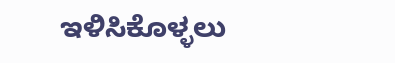ಇಳಿಸಿಕೊಳ್ಳಲು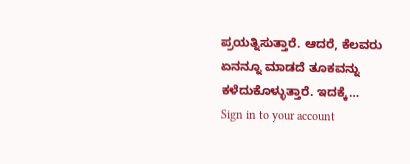ಪ್ರಯತ್ನಿಸುತ್ತಾರೆ. ಆದರೆ, ಕೆಲವರು ಏನನ್ನೂ ಮಾಡದೆ ತೂಕವನ್ನು ಕಳೆದುಕೊಳ್ಳುತ್ತಾರೆ. ಇದಕ್ಕೆ…
Sign in to your account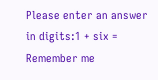Please enter an answer in digits:1 + six =
Remember me